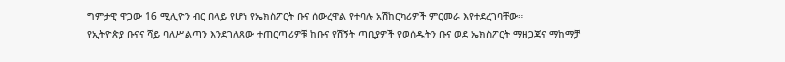ግምታዊ ዋጋው 16 ሚሊዮን ብር በላይ የሆነ የኤክስፖርት ቡና ሰውረዋል የተባሉ አሽከርካሪዎች ምርመራ እየተደረገባቸው።
የኢትዮጵያ ቡናና ሻይ ባለሥልጣን እንደገለጸው ተጠርጣሪዎቹ ከቡና የሽኝት ጣቢያዎች የወሰዱትን ቡና ወደ ኤክስፖርት ማዘጋጃና ማከማቻ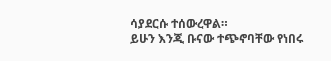ሳያደርሱ ተሰውረዋል።
ይሁን እንጂ ቡናው ተጭኖባቸው የነበሩ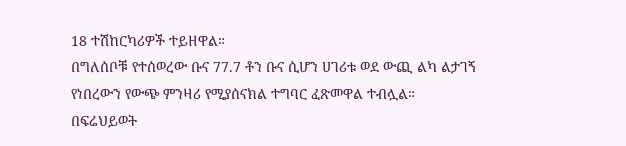18 ተሽከርካሪዎች ተይዘዋል።
በግለሰቦቹ የተሰወረው ቡና 77.7 ቶን ቡና ሲሆን ሀገሪቱ ወደ ውጪ ልካ ልታገኝ የነበረውን የውጭ ምንዛሪ የሚያሰናክል ተግባር ፈጽመዋል ተብሏል።
በፍሬህይወት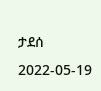ታደሰ
2022-05-19